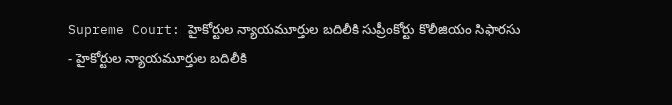Supreme Court: హైకోర్టుల న్యాయమూర్తుల బదిలీకి సుప్రీంకోర్టు కొలీజియం సిఫారసు
- హైకోర్టుల న్యాయమూర్తుల బదిలీకి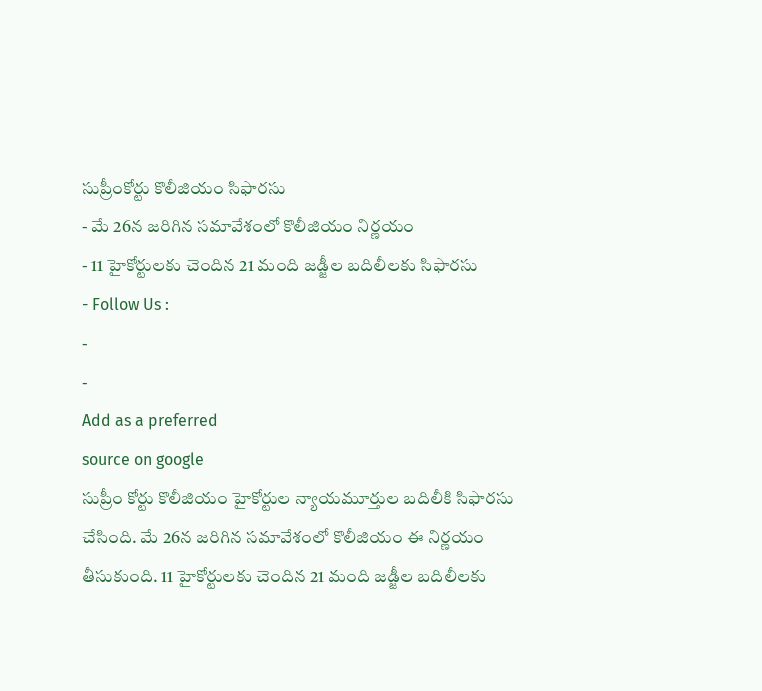సుప్రీంకోర్టు కొలీజియం సిఫారసు
- మే 26న జరిగిన సమావేశంలో కొలీజియం నిర్ణయం
- 11 హైకోర్టులకు చెందిన 21 మంది జడ్జీల బదిలీలకు సిఫారసు
- Follow Us :
-
-
Add as a preferred
source on google
సుప్రీం కోర్టు కొలీజియం హైకోర్టుల న్యాయమూర్తుల బదిలీకి సిఫారసు చేసింది. మే 26న జరిగిన సమావేశంలో కొలీజియం ఈ నిర్ణయం తీసుకుంది. 11 హైకోర్టులకు చెందిన 21 మంది జడ్జీల బదిలీలకు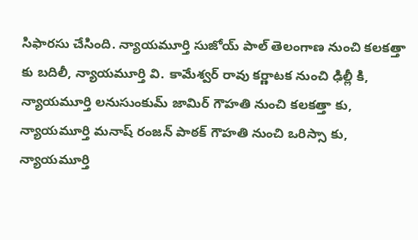సిఫారసు చేసింది. న్యాయమూర్తి సుజోయ్ పాల్ తెలంగాణ నుంచి కలకత్తా కు బదిలీ, న్యాయమూర్తి వి. కామేశ్వర్ రావు కర్ణాటక నుంచి ఢిల్లీ కి, న్యాయమూర్తి లనుసుంకుమ్ జామిర్ గౌహతి నుంచి కలకత్తా కు, న్యాయమూర్తి మనాష్ రంజన్ పాఠక్ గౌహతి నుంచి ఒరిస్సా కు, న్యాయమూర్తి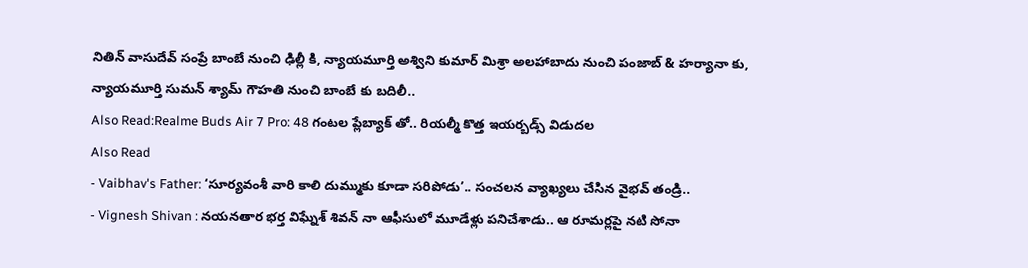నితిన్ వాసుదేవ్ సంప్రే బాంబే నుంచి ఢిల్లీ కి, న్యాయమూర్తి అశ్విని కుమార్ మిశ్రా అలహాబాదు నుంచి పంజాబ్ & హర్యానా కు, న్యాయమూర్తి సుమన్ శ్యామ్ గౌహతి నుంచి బాంబే కు బదిలీ..
Also Read:Realme Buds Air 7 Pro: 48 గంటల ప్లేబ్యాక్ తో.. రియల్మీ కొత్త ఇయర్బడ్స్ విడుదల
Also Read
- Vaibhav's Father: ‘సూర్యవంశీ వారి కాలి దుమ్ముకు కూడా సరిపోడు’.. సంచలన వ్యాఖ్యలు చేసిన వైభవ్ తండ్రి..
- Vignesh Shivan : నయనతార భర్త విఘ్నేశ్ శివన్ నా ఆఫీసులో మూడేళ్లు పనిచేశాడు.. ఆ రూమర్లపై నటి సోనా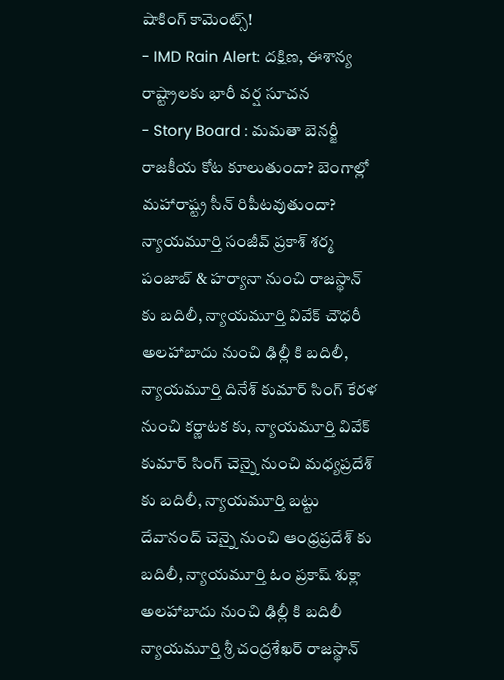షాకింగ్ కామెంట్స్!
- IMD Rain Alert: దక్షిణ, ఈశాన్య రాష్ట్రాలకు భారీ వర్ష సూచన
- Story Board : మమతా బెనర్జీ రాజకీయ కోట కూలుతుందా? బెంగాల్లో మహారాష్ట్ర సీన్ రిపీటవుతుందా?
న్యాయమూర్తి సంజీవ్ ప్రకాశ్ శర్మ పంజాబ్ & హర్యానా నుంచి రాజస్థాన్ కు బదిలీ, న్యాయమూర్తి వివేక్ చౌధరీ అలహాబాదు నుంచి ఢిల్లీ కి బదిలీ, న్యాయమూర్తి దినేశ్ కుమార్ సింగ్ కేరళ నుంచి కర్ణాటక కు, న్యాయమూర్తి వివేక్ కుమార్ సింగ్ చెన్నై నుంచి మధ్యప్రదేశ్ కు బదిలీ, న్యాయమూర్తి బట్టు దేవానంద్ చెన్నై నుంచి ఆంధ్రప్రదేశ్ కు బదిలీ, న్యాయమూర్తి ఓం ప్రకాష్ శుక్లా అలహాబాదు నుంచి ఢిల్లీ కి బదిలీ న్యాయమూర్తి శ్రీ చంద్రశేఖర్ రాజస్థాన్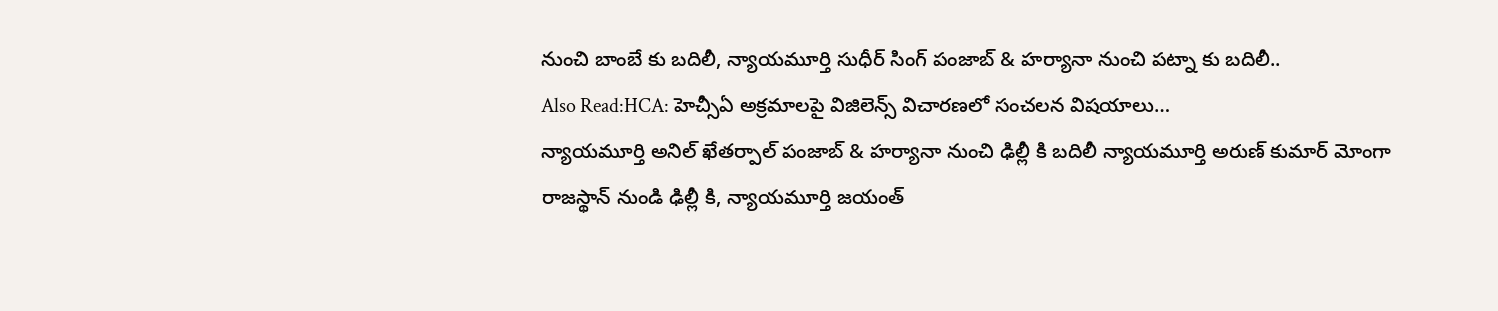నుంచి బాంబే కు బదిలీ, న్యాయమూర్తి సుధీర్ సింగ్ పంజాబ్ & హర్యానా నుంచి పట్నా కు బదిలీ..
Also Read:HCA: హెచ్సీఏ అక్రమాలపై విజిలెన్స్ విచారణలో సంచలన విషయాలు…
న్యాయమూర్తి అనిల్ ఖేతర్పాల్ పంజాబ్ & హర్యానా నుంచి ఢిల్లీ కి బదిలీ న్యాయమూర్తి అరుణ్ కుమార్ మోంగా రాజస్థాన్ నుండి ఢిల్లీ కి, న్యాయమూర్తి జయంత్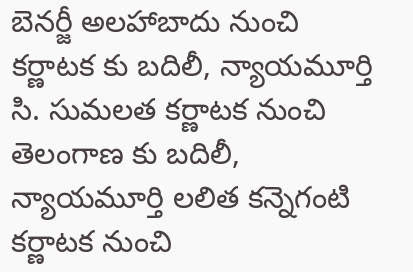బెనర్జీ అలహాబాదు నుంచి కర్ణాటక కు బదిలీ, న్యాయమూర్తి సి. సుమలత కర్ణాటక నుంచి తెలంగాణ కు బదిలీ, న్యాయమూర్తి లలిత కన్నెగంటి కర్ణాటక నుంచి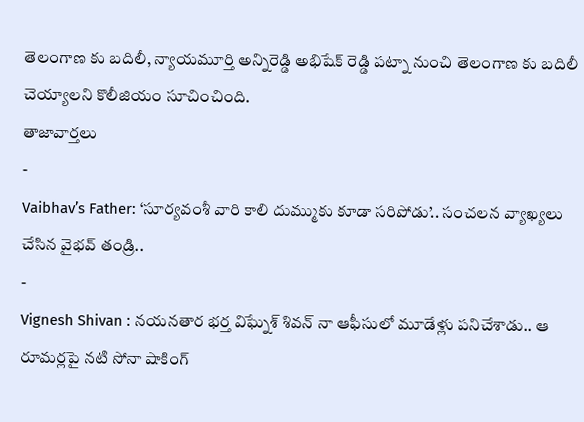తెలంగాణ కు బదిలీ, న్యాయమూర్తి అన్నిరెడ్డి అభిషేక్ రెడ్డి పట్నా నుంచి తెలంగాణ కు బదిలీ చెయ్యాలని కొలీజియం సూచించింది.
తాజావార్తలు
-
Vaibhav’s Father: ‘సూర్యవంశీ వారి కాలి దుమ్ముకు కూడా సరిపోడు’.. సంచలన వ్యాఖ్యలు చేసిన వైభవ్ తండ్రి..
-
Vignesh Shivan : నయనతార భర్త విఘ్నేశ్ శివన్ నా ఆఫీసులో మూడేళ్లు పనిచేశాడు.. ఆ రూమర్లపై నటి సోనా షాకింగ్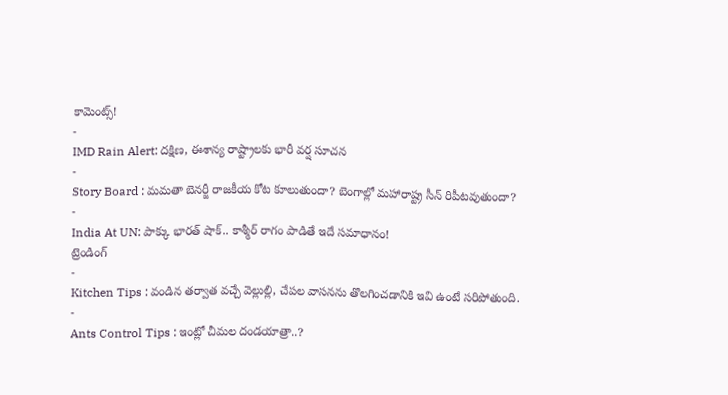కామెంట్స్!
-
IMD Rain Alert: దక్షిణ, ఈశాన్య రాష్ట్రాలకు భారీ వర్ష సూచన
-
Story Board : మమతా బెనర్జీ రాజకీయ కోట కూలుతుందా? బెంగాల్లో మహారాష్ట్ర సీన్ రిపీటవుతుందా?
-
India At UN: పాక్కు భారత్ షాక్.. కాశ్మీర్ రాగం పాడితే ఇదే సమాధానం!
ట్రెండింగ్
-
Kitchen Tips : వండిన తర్వాత వచ్చే వెల్లుల్లి, చేపల వాసనను తొలగించడానికి ఇవి ఉంటే సరిపోతుంది.
-
Ants Control Tips : ఇంట్లో చీమల దండయాత్రా..?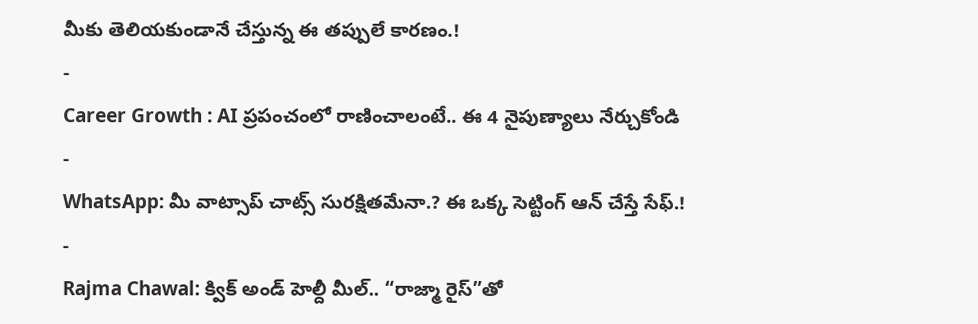మీకు తెలియకుండానే చేస్తున్న ఈ తప్పులే కారణం.!
-
Career Growth : AI ప్రపంచంలో రాణించాలంటే.. ఈ 4 నైపుణ్యాలు నేర్చుకోండి
-
WhatsApp: మీ వాట్సాప్ చాట్స్ సురక్షితమేనా.? ఈ ఒక్క సెట్టింగ్ ఆన్ చేస్తే సేఫ్.!
-
Rajma Chawal: క్విక్ అండ్ హెల్దీ మీల్.. “రాజ్మా రైస్”తో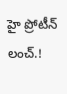హై ప్రోటీన్ లంచ్.!